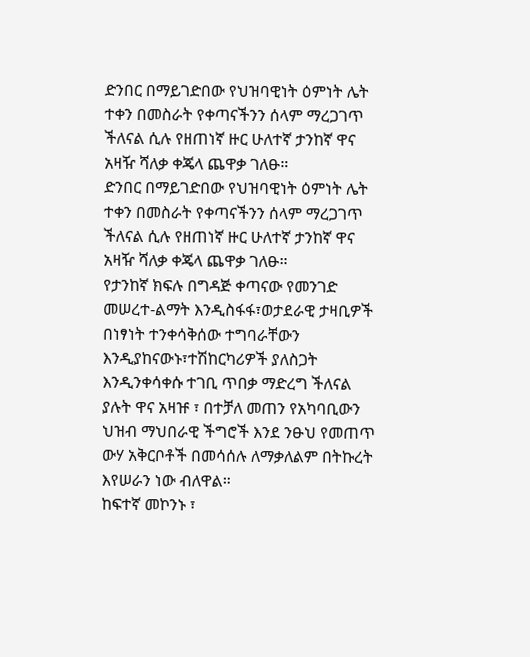ድንበር በማይገድበው የህዝባዊነት ዕምነት ሌት ተቀን በመስራት የቀጣናችንን ሰላም ማረጋገጥ ችለናል ሲሉ የዘጠነኛ ዙር ሁለተኛ ታንከኛ ዋና አዛዥ ሻለቃ ቀጄላ ጨዋቃ ገለፁ።
ድንበር በማይገድበው የህዝባዊነት ዕምነት ሌት ተቀን በመስራት የቀጣናችንን ሰላም ማረጋገጥ ችለናል ሲሉ የዘጠነኛ ዙር ሁለተኛ ታንከኛ ዋና አዛዥ ሻለቃ ቀጄላ ጨዋቃ ገለፁ።
የታንከኛ ክፍሉ በግዳጅ ቀጣናው የመንገድ መሠረተ-ልማት እንዲስፋፋ፣ወታደራዊ ታዛቢዎች በነፃነት ተንቀሳቅሰው ተግባራቸውን እንዲያከናውኑ፣ተሽከርካሪዎች ያለስጋት እንዲንቀሳቀሱ ተገቢ ጥበቃ ማድረግ ችለናል ያሉት ዋና አዛዡ ፣ በተቻለ መጠን የአካባቢውን ህዝብ ማህበራዊ ችግሮች እንደ ንፁህ የመጠጥ ውሃ አቅርቦቶች በመሳሰሉ ለማቃለልም በትኩረት እየሠራን ነው ብለዋል።
ከፍተኛ መኮንኑ ፣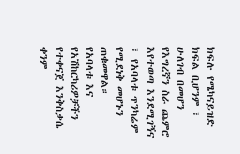ክፍሉ የሜካናይዝድ ክፍል ቢሆንም ፣ ሁለገብ በመሆን የእግረኛን ስራ ጨምሮ እየተወጣ እንደሚገኝና ፣ የአባላቱ ጥንካሬም የሚደነቅ መሆኑን ጠቁመዋል።
የአባላቱ እና የአሽከርካሪዎቻችን የተቀናጀ እንቅስቃሴ ቀንም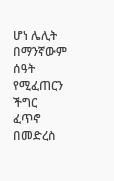ሆነ ሌሊት በማንኛውም ሰዓት የሚፈጠርን ችግር ፈጥኖ በመድረስ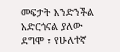መፍታት እንድንችል አድርጎናል ያለው ደግሞ ፣ የሁለተኛ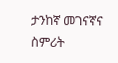ታንከኛ መገናኛና ስምሪት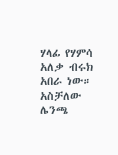ሃላፊ የሃምሳ አለቃ ብሩክ አበራ ነው።
አስቻለው ሌንጫ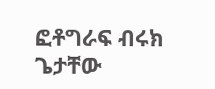ፎቶግራፍ ብሩክ ጌታቸው